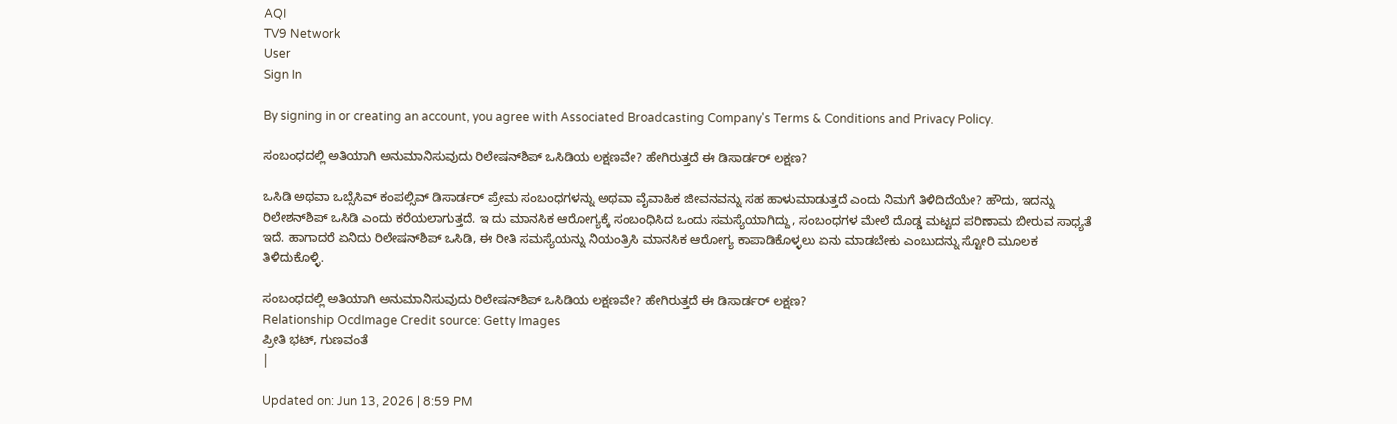AQI
TV9 Network
User
Sign In

By signing in or creating an account, you agree with Associated Broadcasting Company's Terms & Conditions and Privacy Policy.

ಸಂಬಂಧದಲ್ಲಿ ಅತಿಯಾಗಿ ಅನುಮಾನಿಸುವುದು ರಿಲೇಷನ್‌ಶಿಪ್ ಒಸಿಡಿಯ ಲಕ್ಷಣವೇ? ಹೇಗಿರುತ್ತದೆ ಈ ಡಿಸಾರ್ಡರ್ ಲಕ್ಷಣ?

ಒಸಿಡಿ ಅಥವಾ ಒಬ್ಸೆಸಿವ್ ಕಂಪಲ್ಸಿವ್ ಡಿಸಾರ್ಡರ್ ಪ್ರೇಮ ಸಂಬಂಧಗಳನ್ನು ಅಥವಾ ವೈವಾಹಿಕ ಜೀವನವನ್ನು ಸಹ ಹಾಳುಮಾಡುತ್ತದೆ ಎಂದು ನಿಮಗೆ ತಿಳಿದಿದೆಯೇ? ಹೌದು, ಇದನ್ನು ರಿಲೇಶನ್‌ಶಿಪ್ ಒಸಿಡಿ ಎಂದು ಕರೆಯಲಾಗುತ್ತದೆ. ಇ ದು ಮಾನಸಿಕ ಆರೋಗ್ಯಕ್ಕೆ ಸಂಬಂಧಿಸಿದ ಒಂದು ಸಮಸ್ಯೆಯಾಗಿದ್ದು, ಸಂಬಂಧಗಳ ಮೇಲೆ ದೊಡ್ಡ ಮಟ್ಟದ ಪರಿಣಾಮ ಬೀರುವ ಸಾಧ್ಯತೆ ಇದೆ. ಹಾಗಾದರೆ ಏನಿದು ರಿಲೇಷನ್‌ಶಿಪ್ ಒಸಿಡಿ, ಈ ರೀತಿ ಸಮಸ್ಯೆಯನ್ನು ನಿಯಂತ್ರಿಸಿ ಮಾನಸಿಕ ಆರೋಗ್ಯ ಕಾಪಾಡಿಕೊಳ್ಳಲು ಏನು ಮಾಡಬೇಕು ಎಂಬುದನ್ನು ಸ್ಟೋರಿ ಮೂಲಕ ತಿಳಿದುಕೊಳ್ಳಿ.

ಸಂಬಂಧದಲ್ಲಿ ಅತಿಯಾಗಿ ಅನುಮಾನಿಸುವುದು ರಿಲೇಷನ್‌ಶಿಪ್ ಒಸಿಡಿಯ ಲಕ್ಷಣವೇ? ಹೇಗಿರುತ್ತದೆ ಈ ಡಿಸಾರ್ಡರ್ ಲಕ್ಷಣ?
Relationship OcdImage Credit source: Getty Images
ಪ್ರೀತಿ ಭಟ್, ಗುಣವಂತೆ
|

Updated on: Jun 13, 2026 | 8:59 PM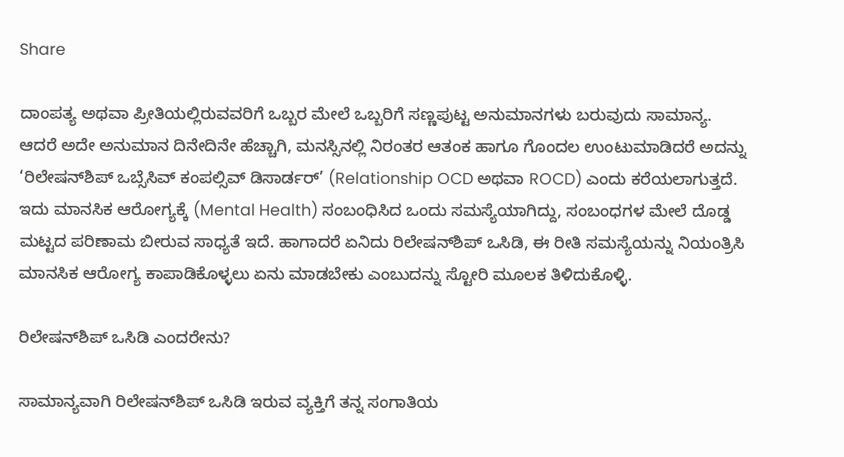Share

ದಾಂಪತ್ಯ ಅಥವಾ ಪ್ರೀತಿಯಲ್ಲಿರುವವರಿಗೆ ಒಬ್ಬರ ಮೇಲೆ ಒಬ್ಬರಿಗೆ ಸಣ್ಣಪುಟ್ಟ ಅನುಮಾನಗಳು ಬರುವುದು ಸಾಮಾನ್ಯ. ಆದರೆ ಅದೇ ಅನುಮಾನ ದಿನೇದಿನೇ ಹೆಚ್ಚಾಗಿ, ಮನಸ್ಸಿನಲ್ಲಿ ನಿರಂತರ ಆತಂಕ ಹಾಗೂ ಗೊಂದಲ ಉಂಟುಮಾಡಿದರೆ ಅದನ್ನು ‘ರಿಲೇಷನ್‌ಶಿಪ್ ಒಬ್ಸೆಸಿವ್ ಕಂಪಲ್ಸಿವ್ ಡಿಸಾರ್ಡರ್’ (Relationship OCD ಅಥವಾ ROCD) ಎಂದು ಕರೆಯಲಾಗುತ್ತದೆ. ಇದು ಮಾನಸಿಕ ಆರೋಗ್ಯಕ್ಕೆ (Mental Health) ಸಂಬಂಧಿಸಿದ ಒಂದು ಸಮಸ್ಯೆಯಾಗಿದ್ದು, ಸಂಬಂಧಗಳ ಮೇಲೆ ದೊಡ್ಡ ಮಟ್ಟದ ಪರಿಣಾಮ ಬೀರುವ ಸಾಧ್ಯತೆ ಇದೆ. ಹಾಗಾದರೆ ಏನಿದು ರಿಲೇಷನ್‌ಶಿಪ್ ಒಸಿಡಿ, ಈ ರೀತಿ ಸಮಸ್ಯೆಯನ್ನು ನಿಯಂತ್ರಿಸಿ ಮಾನಸಿಕ ಆರೋಗ್ಯ ಕಾಪಾಡಿಕೊಳ್ಳಲು ಏನು ಮಾಡಬೇಕು ಎಂಬುದನ್ನು ಸ್ಟೋರಿ ಮೂಲಕ ತಿಳಿದುಕೊಳ್ಳಿ.

ರಿಲೇಷನ್‌ಶಿಪ್ ಒಸಿಡಿ ಎಂದರೇನು?

ಸಾಮಾನ್ಯವಾಗಿ ರಿಲೇಷನ್‌ಶಿಪ್ ಒಸಿಡಿ ಇರುವ ವ್ಯಕ್ತಿಗೆ ತನ್ನ ಸಂಗಾತಿಯ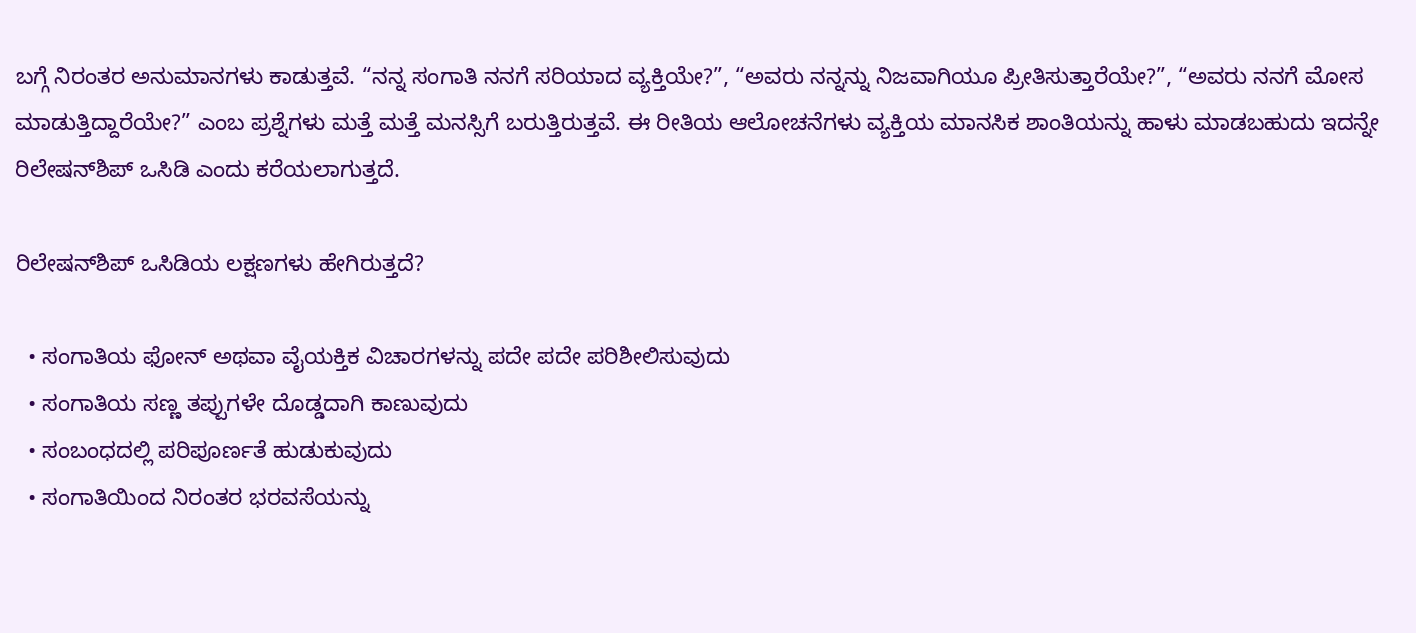ಬಗ್ಗೆ ನಿರಂತರ ಅನುಮಾನಗಳು ಕಾಡುತ್ತವೆ. “ನನ್ನ ಸಂಗಾತಿ ನನಗೆ ಸರಿಯಾದ ವ್ಯಕ್ತಿಯೇ?”, “ಅವರು ನನ್ನನ್ನು ನಿಜವಾಗಿಯೂ ಪ್ರೀತಿಸುತ್ತಾರೆಯೇ?”, “ಅವರು ನನಗೆ ಮೋಸ ಮಾಡುತ್ತಿದ್ದಾರೆಯೇ?” ಎಂಬ ಪ್ರಶ್ನೆಗಳು ಮತ್ತೆ ಮತ್ತೆ ಮನಸ್ಸಿಗೆ ಬರುತ್ತಿರುತ್ತವೆ. ಈ ರೀತಿಯ ಆಲೋಚನೆಗಳು ವ್ಯಕ್ತಿಯ ಮಾನಸಿಕ ಶಾಂತಿಯನ್ನು ಹಾಳು ಮಾಡಬಹುದು ಇದನ್ನೇ ರಿಲೇಷನ್‌ಶಿಪ್ ಒಸಿಡಿ ಎಂದು ಕರೆಯಲಾಗುತ್ತದೆ.

ರಿಲೇಷನ್‌ಶಿಪ್ ಒಸಿಡಿಯ ಲಕ್ಷಣಗಳು ಹೇಗಿರುತ್ತದೆ?

  • ಸಂಗಾತಿಯ ಫೋನ್ ಅಥವಾ ವೈಯಕ್ತಿಕ ವಿಚಾರಗಳನ್ನು ಪದೇ ಪದೇ ಪರಿಶೀಲಿಸುವುದು
  • ಸಂಗಾತಿಯ ಸಣ್ಣ ತಪ್ಪುಗಳೇ ದೊಡ್ಡದಾಗಿ ಕಾಣುವುದು
  • ಸಂಬಂಧದಲ್ಲಿ ಪರಿಪೂರ್ಣತೆ ಹುಡುಕುವುದು
  • ಸಂಗಾತಿಯಿಂದ ನಿರಂತರ ಭರವಸೆಯನ್ನು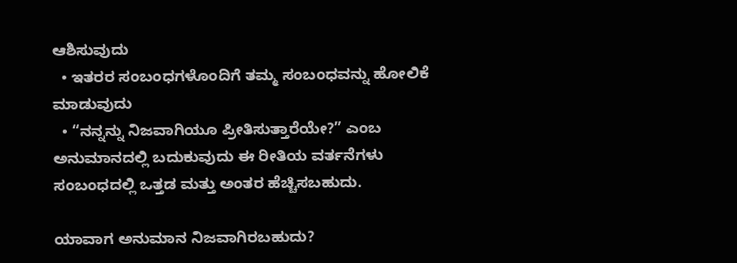ಆಶಿಸುವುದು
  • ಇತರರ ಸಂಬಂಧಗಳೊಂದಿಗೆ ತಮ್ಮ ಸಂಬಂಧವನ್ನು ಹೋಲಿಕೆ ಮಾಡುವುದು
  • “ನನ್ನನ್ನು ನಿಜವಾಗಿಯೂ ಪ್ರೀತಿಸುತ್ತಾರೆಯೇ?” ಎಂಬ ಅನುಮಾನದಲ್ಲಿ ಬದುಕುವುದು ಈ ರೀತಿಯ ವರ್ತನೆಗಳು ಸಂಬಂಧದಲ್ಲಿ ಒತ್ತಡ ಮತ್ತು ಅಂತರ ಹೆಚ್ಚಿಸಬಹುದು.

ಯಾವಾಗ ಅನುಮಾನ ನಿಜವಾಗಿರಬಹುದು?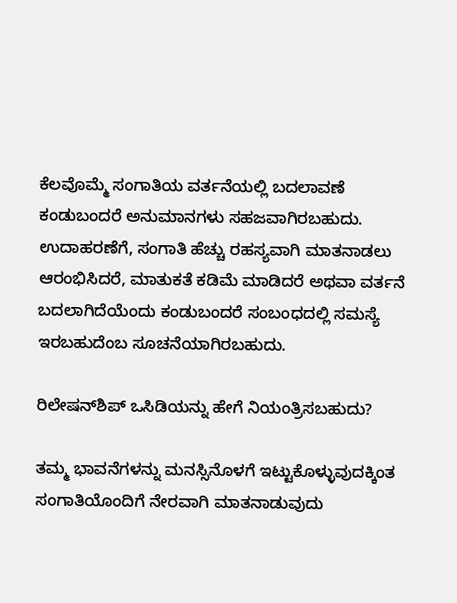ಕೆಲವೊಮ್ಮೆ ಸಂಗಾತಿಯ ವರ್ತನೆಯಲ್ಲಿ ಬದಲಾವಣೆ ಕಂಡುಬಂದರೆ ಅನುಮಾನಗಳು ಸಹಜವಾಗಿರಬಹುದು. ಉದಾಹರಣೆಗೆ, ಸಂಗಾತಿ ಹೆಚ್ಚು ರಹಸ್ಯವಾಗಿ ಮಾತನಾಡಲು ಆರಂಭಿಸಿದರೆ, ಮಾತುಕತೆ ಕಡಿಮೆ ಮಾಡಿದರೆ ಅಥವಾ ವರ್ತನೆ ಬದಲಾಗಿದೆಯೆಂದು ಕಂಡುಬಂದರೆ ಸಂಬಂಧದಲ್ಲಿ ಸಮಸ್ಯೆ ಇರಬಹುದೆಂಬ ಸೂಚನೆಯಾಗಿರಬಹುದು.

ರಿಲೇಷನ್‌ಶಿಪ್ ಒಸಿಡಿಯನ್ನು ಹೇಗೆ ನಿಯಂತ್ರಿಸಬಹುದು?

ತಮ್ಮ ಭಾವನೆಗಳನ್ನು ಮನಸ್ಸಿನೊಳಗೆ ಇಟ್ಟುಕೊಳ್ಳುವುದಕ್ಕಿಂತ ಸಂಗಾತಿಯೊಂದಿಗೆ ನೇರವಾಗಿ ಮಾತನಾಡುವುದು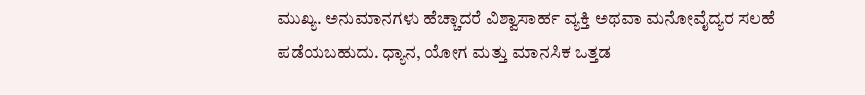ಮುಖ್ಯ. ಅನುಮಾನಗಳು ಹೆಚ್ಚಾದರೆ ವಿಶ್ವಾಸಾರ್ಹ ವ್ಯಕ್ತಿ ಅಥವಾ ಮನೋವೈದ್ಯರ ಸಲಹೆ ಪಡೆಯಬಹುದು. ಧ್ಯಾನ, ಯೋಗ ಮತ್ತು ಮಾನಸಿಕ ಒತ್ತಡ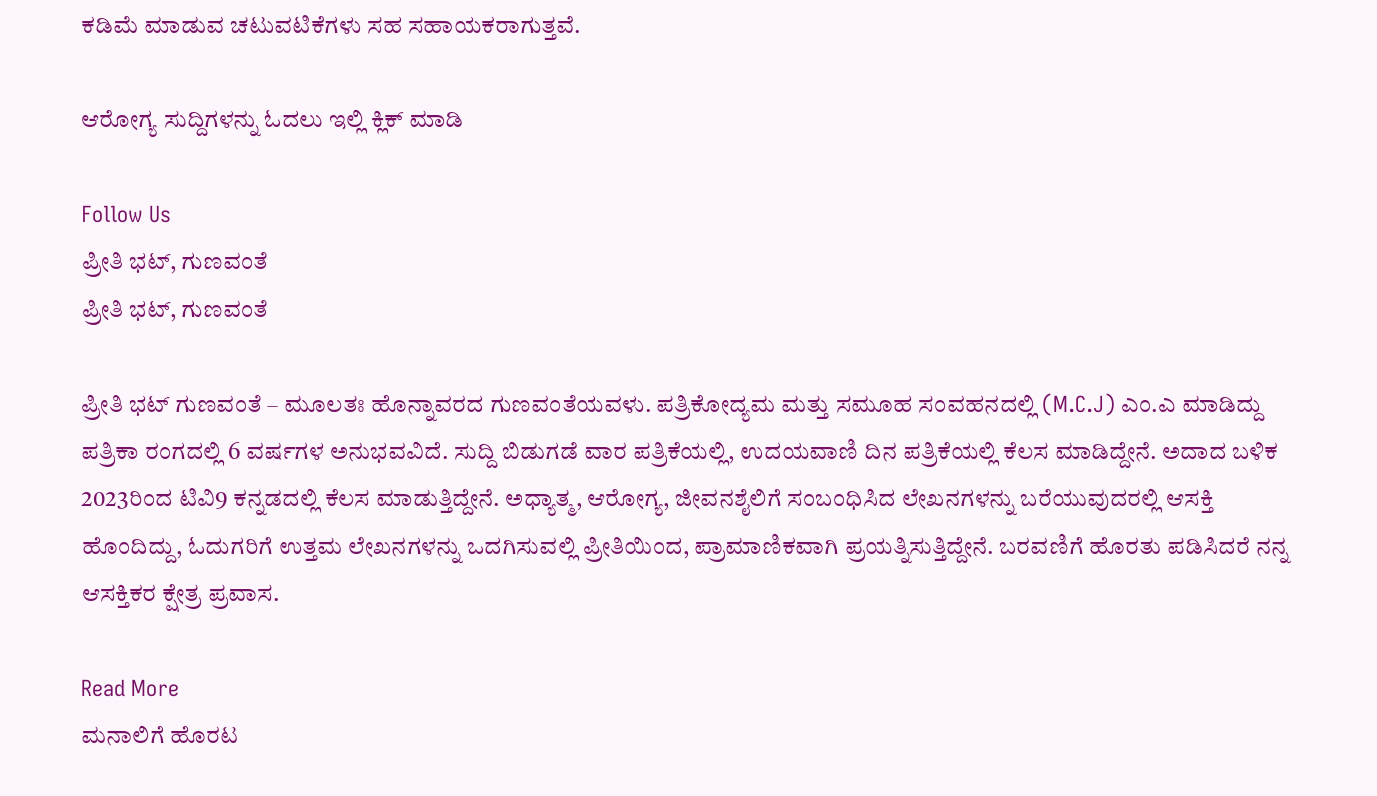ಕಡಿಮೆ ಮಾಡುವ ಚಟುವಟಿಕೆಗಳು ಸಹ ಸಹಾಯಕರಾಗುತ್ತವೆ.

ಆರೋಗ್ಯ ಸುದ್ದಿಗಳನ್ನು ಓದಲು ಇಲ್ಲಿ ಕ್ಲಿಕ್ ಮಾಡಿ

Follow Us
ಪ್ರೀತಿ ಭಟ್, ಗುಣವಂತೆ
ಪ್ರೀತಿ ಭಟ್, ಗುಣವಂತೆ

ಪ್ರೀತಿ ಭಟ್ ಗುಣವಂತೆ – ಮೂಲತಃ ಹೊನ್ನಾವರದ ಗುಣವಂತೆಯವಳು. ಪತ್ರಿಕೋದ್ಯಮ ಮತ್ತು ಸಮೂಹ ಸಂವಹನದಲ್ಲಿ (M.C.J) ಎಂ.ಎ ಮಾಡಿದ್ದು ಪತ್ರಿಕಾ ರಂಗದಲ್ಲಿ 6 ವರ್ಷಗಳ ಅನುಭವವಿದೆ. ಸುದ್ದಿ ಬಿಡುಗಡೆ ವಾರ ಪತ್ರಿಕೆಯಲ್ಲಿ, ಉದಯವಾಣಿ ದಿನ ಪತ್ರಿಕೆಯಲ್ಲಿ ಕೆಲಸ ಮಾಡಿದ್ದೇನೆ. ಅದಾದ ಬಳಿಕ 2023ರಿಂದ ಟಿವಿ9 ಕನ್ನಡದಲ್ಲಿ ಕೆಲಸ ಮಾಡುತ್ತಿದ್ದೇನೆ. ಅಧ್ಯಾತ್ಮ, ಆರೋಗ್ಯ, ಜೀವನಶೈಲಿಗೆ ಸಂಬಂಧಿಸಿದ ಲೇಖನಗಳನ್ನು ಬರೆಯುವುದರಲ್ಲಿ ಆಸಕ್ತಿ ಹೊಂದಿದ್ದು, ಓದುಗರಿಗೆ ಉತ್ತಮ ಲೇಖನಗಳನ್ನು ಒದಗಿಸುವಲ್ಲಿ ಪ್ರೀತಿಯಿಂದ, ಪ್ರಾಮಾಣಿಕವಾಗಿ ಪ್ರಯತ್ನಿಸುತ್ತಿದ್ದೇನೆ. ಬರವಣಿಗೆ ಹೊರತು ಪಡಿಸಿದರೆ ನನ್ನ ಆಸಕ್ತಿಕರ ಕ್ಷೇತ್ರ ಪ್ರವಾಸ.

Read More
ಮನಾಲಿಗೆ ಹೊರಟ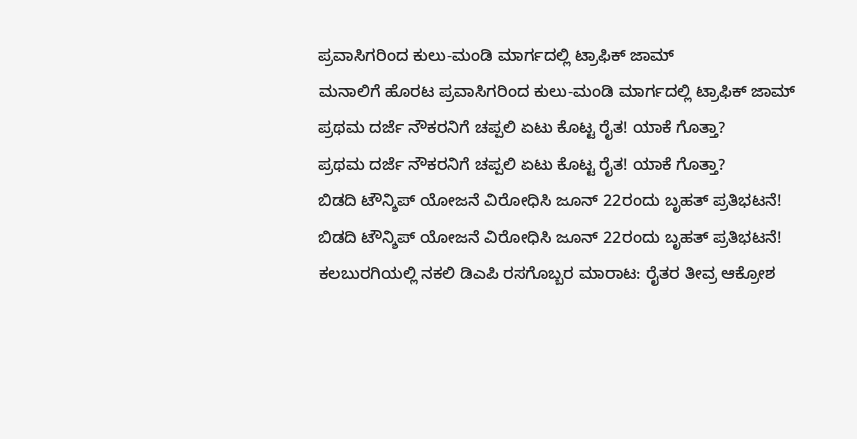ಪ್ರವಾಸಿಗರಿಂದ ಕುಲು-ಮಂಡಿ ಮಾರ್ಗದಲ್ಲಿ ಟ್ರಾಫಿಕ್ ಜಾಮ್
ಮನಾಲಿಗೆ ಹೊರಟ ಪ್ರವಾಸಿಗರಿಂದ ಕುಲು-ಮಂಡಿ ಮಾರ್ಗದಲ್ಲಿ ಟ್ರಾಫಿಕ್ ಜಾಮ್
ಪ್ರಥಮ ದರ್ಜೆ ನೌಕರನಿಗೆ ಚಪ್ಪಲಿ ಏಟು ಕೊಟ್ಟ ರೈತ! ಯಾಕೆ ಗೊತ್ತಾ?
ಪ್ರಥಮ ದರ್ಜೆ ನೌಕರನಿಗೆ ಚಪ್ಪಲಿ ಏಟು ಕೊಟ್ಟ ರೈತ! ಯಾಕೆ ಗೊತ್ತಾ?
ಬಿಡದಿ ಟೌನ್ಶಿಪ್ ಯೋಜನೆ ವಿರೋಧಿಸಿ ಜೂನ್ 22ರಂದು ಬೃಹತ್ ಪ್ರತಿಭಟನೆ!
ಬಿಡದಿ ಟೌನ್ಶಿಪ್ ಯೋಜನೆ ವಿರೋಧಿಸಿ ಜೂನ್ 22ರಂದು ಬೃಹತ್ ಪ್ರತಿಭಟನೆ!
ಕಲಬುರಗಿಯಲ್ಲಿ ನಕಲಿ ಡಿಎಪಿ ರಸಗೊಬ್ಬರ ಮಾರಾಟ: ರೈತರ ತೀವ್ರ ಆಕ್ರೋಶ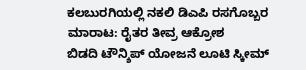ಕಲಬುರಗಿಯಲ್ಲಿ ನಕಲಿ ಡಿಎಪಿ ರಸಗೊಬ್ಬರ ಮಾರಾಟ: ರೈತರ ತೀವ್ರ ಆಕ್ರೋಶ
ಬಿಡದಿ ಟೌನ್ಶಿಪ್ ಯೋಜನೆ ಲೂಟಿ ಸ್ಕೀಮ್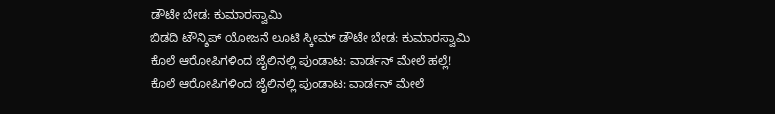ಡೌಟೇ ಬೇಡ: ಕುಮಾರಸ್ವಾಮಿ
ಬಿಡದಿ ಟೌನ್ಶಿಪ್ ಯೋಜನೆ ಲೂಟಿ ಸ್ಕೀಮ್ ಡೌಟೇ ಬೇಡ: ಕುಮಾರಸ್ವಾಮಿ
ಕೊಲೆ ಆರೋಪಿಗಳಿಂದ ಜೈಲಿನಲ್ಲಿ ಪುಂಡಾಟ: ವಾರ್ಡನ್ ಮೇಲೆ ಹಲ್ಲೆ!
ಕೊಲೆ ಆರೋಪಿಗಳಿಂದ ಜೈಲಿನಲ್ಲಿ ಪುಂಡಾಟ: ವಾರ್ಡನ್ ಮೇಲೆ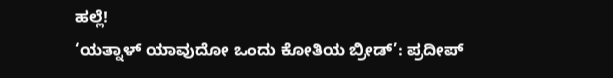ಹಲ್ಲೆ!
‘ಯತ್ನಾಳ್ ಯಾವುದೋ ಒಂದು ಕೋತಿಯ ಬ್ರೀಡ್’: ಪ್ರದೀಪ್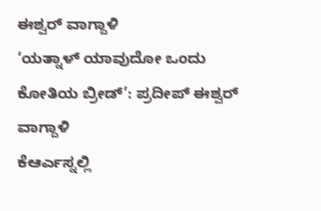ಈಶ್ವರ್ ವಾಗ್ದಾಳಿ
‘ಯತ್ನಾಳ್ ಯಾವುದೋ ಒಂದು ಕೋತಿಯ ಬ್ರೀಡ್’: ಪ್ರದೀಪ್ ಈಶ್ವರ್ ವಾಗ್ದಾಳಿ
ಕೆಆರ್ಎಸ್ನಲ್ಲಿ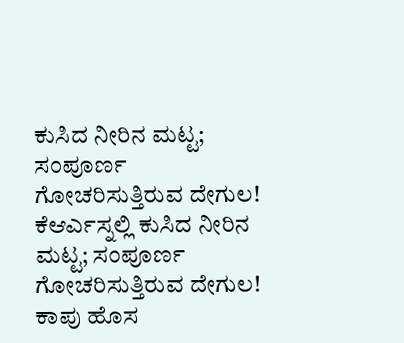ಕುಸಿದ ನೀರಿನ ಮಟ್ಟ; ಸಂಪೂರ್ಣ ಗೋಚರಿಸುತ್ತಿರುವ ದೇಗುಲ!
ಕೆಆರ್ಎಸ್ನಲ್ಲಿ ಕುಸಿದ ನೀರಿನ ಮಟ್ಟ; ಸಂಪೂರ್ಣ ಗೋಚರಿಸುತ್ತಿರುವ ದೇಗುಲ!
ಕಾಪು ಹೊಸ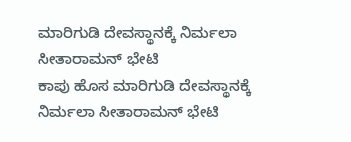ಮಾರಿಗುಡಿ ದೇವಸ್ಥಾನಕ್ಕೆ ನಿರ್ಮಲಾ ಸೀತಾರಾಮನ್ ಭೇಟಿ
ಕಾಪು ಹೊಸ ಮಾರಿಗುಡಿ ದೇವಸ್ಥಾನಕ್ಕೆ ನಿರ್ಮಲಾ ಸೀತಾರಾಮನ್ ಭೇಟಿ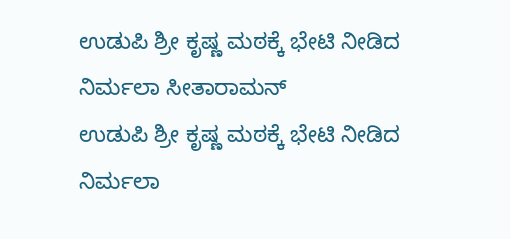ಉಡುಪಿ ಶ್ರೀ ಕೃಷ್ಣ ಮಠಕ್ಕೆ ಭೇಟಿ ನೀಡಿದ ನಿರ್ಮಲಾ ಸೀತಾರಾಮನ್
ಉಡುಪಿ ಶ್ರೀ ಕೃಷ್ಣ ಮಠಕ್ಕೆ ಭೇಟಿ ನೀಡಿದ ನಿರ್ಮಲಾ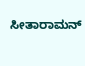ಸೀತಾರಾಮನ್